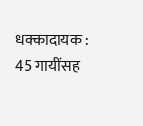धक्कादायक : 45 गायींसह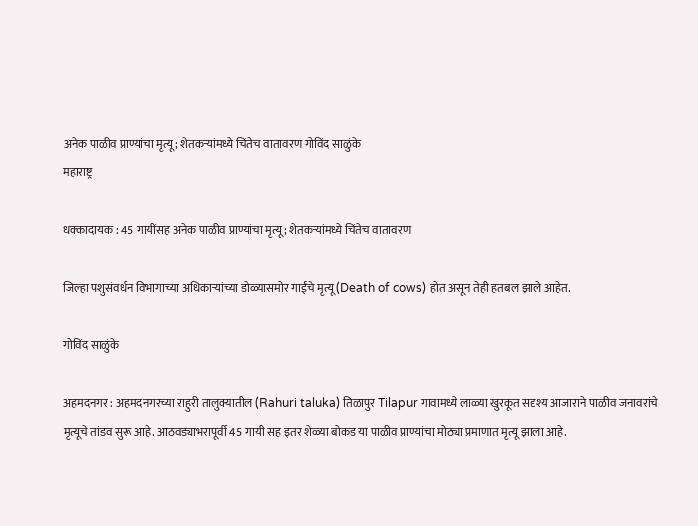अनेक पाळीव प्राण्यांचा मृत्यू; शेतकऱ्यांमध्ये चिंतेच वातावरण गोविंद साळुंके
महाराष्ट्र

धक्कादायक : 45 गायींसह अनेक पाळीव प्राण्यांचा मृत्यू; शेतकऱ्यांमध्ये चिंतेच वातावरण

जिल्हा पशुसंवर्धन विभागाच्या अधिकाऱ्यांच्या डोळ्यासमोर गाईंचे मृत्यू (Death of cows) होत असून तेही हतबल झाले आहेत.

गोविंद साळुंके

अहमदनगर : अहमदनगरच्या राहुरी तालुक्यातील (Rahuri taluka) तिळापुर Tilapur गावामध्ये लाळ्या खुरकूत सदृश्य आजाराने पाळीव जनावरांचे मृत्यूचे तांडव सुरू आहे. आठवड्याभरापूर्वी 45 गायी सह इतर शेळ्या बोकड या पाळीव प्राण्यांचा मोठ्या प्रमाणात मृत्यू झाला आहे.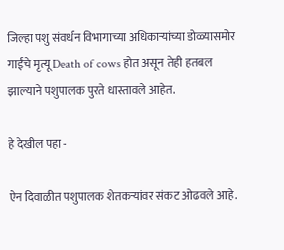जिल्हा पशु संवर्धन विभागाच्या अधिकाऱ्यांच्या डोळ्यासमोर गाईंचे मृत्यू Death of cows होत असून तेही हतबल झाल्याने पशुपालक पुरते धास्तावले आहेत.

हे देखील पहा -

ऐन दिवाळीत पशुपालक शेतकऱ्यांवर संकट ओढवले आहे.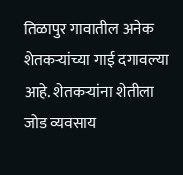तिळापुर गावातील अनेक शेतकऱ्यांच्या गाई दगावल्या आहे. शेतकऱ्यांना शेतीला जोड व्यवसाय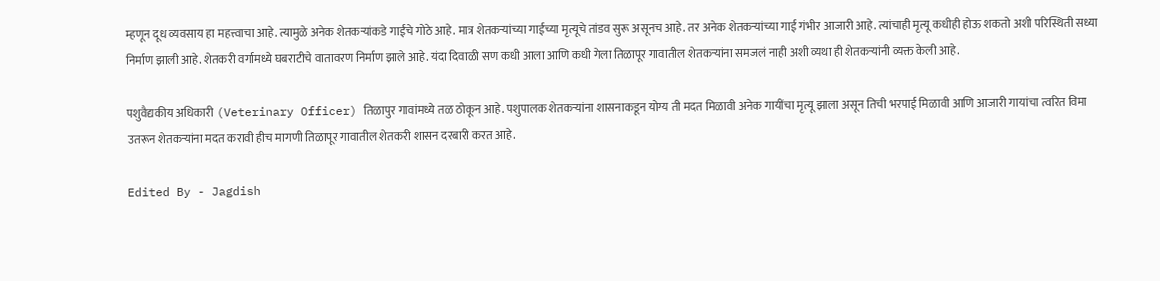म्हणून दूध व्यवसाय हा महत्त्वाचा आहे. त्यामुळे अनेक शेतकऱ्यांकडे गाईंचे गोठे आहे. मात्र शेतकऱ्यांच्या गाईंच्या मृत्यूचे तांडव सुरू असूनच आहे. तर अनेक शेतकऱ्यांच्या गाई गंभीर आजारी आहे. त्यांचाही मृत्यू कधीही होऊ शकतो अशी परिस्थिती सध्या निर्माण झाली आहे. शेतकरी वर्गामध्ये घबराटीचे वातावरण निर्माण झाले आहे. यंदा दिवाळी सण कधी आला आणि कधी गेला तिळापूर गावातील शेतकऱ्यांना समजलं नाही अशी व्यथा ही शेतकऱ्यांनी व्यक्त केली आहे.

पशुवैद्यकीय अधिकारी (Veterinary Officer) तिळापुर गावांमध्ये तळ ठोकून आहे. पशुपालक शेतकऱ्यांना शासनाकडून योग्य ती मदत मिळावी अनेक गायींचा मृत्यू झाला असून तिची भरपाई मिळावी आणि आजारी गायांचा त्वरित विमा उतरून शेतकऱ्यांना मदत करावी हीच मागणी तिळापूर गावातील शेतकरी शासन दरबारी करत आहे.

Edited By - Jagdish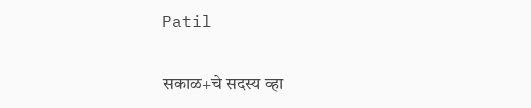Patil

सकाळ+चे सदस्य व्हा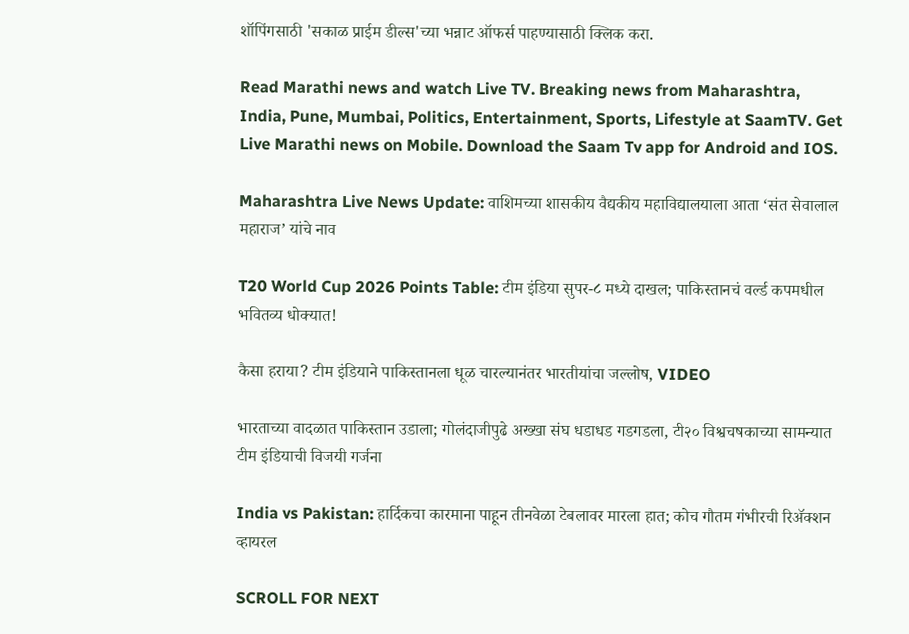शॉपिंगसाठी 'सकाळ प्राईम डील्स'च्या भन्नाट ऑफर्स पाहण्यासाठी क्लिक करा.

Read Marathi news and watch Live TV. Breaking news from Maharashtra, India, Pune, Mumbai, Politics, Entertainment, Sports, Lifestyle at SaamTV. Get Live Marathi news on Mobile. Download the Saam Tv app for Android and IOS.

Maharashtra Live News Update: वाशिमच्या शासकीय वैद्यकीय महाविद्यालयाला आता ‘संत सेवालाल महाराज’ यांचे नाव

T20 World Cup 2026 Points Table: टीम इंडिया सुपर-८ मध्ये दाखल; पाकिस्तानचं वर्ल्ड कपमधील भवितव्य धोक्यात!

कैसा हराया? टीम इंडियाने पाकिस्तानला धूळ चारल्यानंतर भारतीयांचा जल्लोष, VIDEO

भारताच्या वादळात पाकिस्तान उडाला; गोलंदाजीपुढे अख्खा संघ धडाधड गडगडला, टी२० विश्वचषकाच्या सामन्यात टीम इंडियाची विजयी गर्जना

India vs Pakistan: हार्दिकचा कारमाना पाहून तीनवेळा टेबलावर मारला हात; कोच गौतम गंभीरची रिॲक्शन व्हायरल

SCROLL FOR NEXT